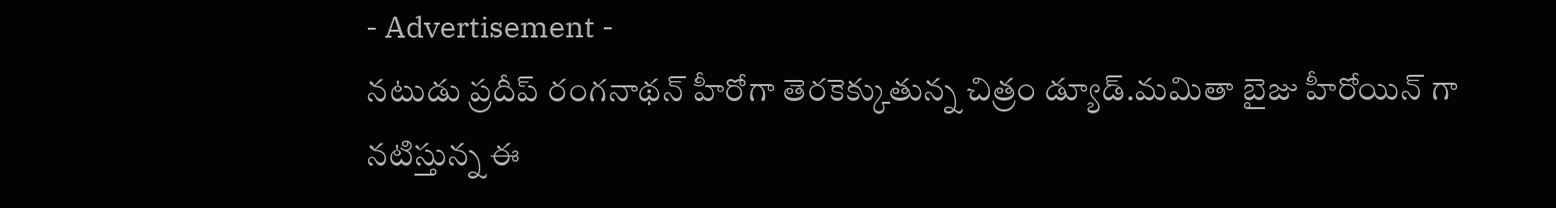- Advertisement -
నటుడు ప్రదీప్ రంగనాథన్ హీరోగా తెరకెక్కుతున్న చిత్రం డ్యూడ్.మమితా బైజు హీరోయిన్ గా నటిస్తున్న ఈ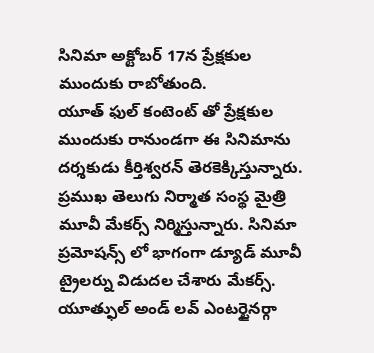సినిమా అక్టోబర్ 17న ప్రేక్షకుల ముందుకు రాబోతుంది.
యూత్ ఫుల్ కంటెంట్ తో ప్రేక్షకుల ముందుకు రానుండగా ఈ సినిమాను దర్శకుడు కీర్తిశ్వరన్ తెరకెక్కిస్తున్నారు. ప్రముఖ తెలుగు నిర్మాత సంస్థ మైత్రి మూవీ మేకర్స్ నిర్మిస్తున్నారు. సినిమా ప్రమోషన్స్ లో భాగంగా డ్యూడ్ మూవీ ట్రైలర్ను విడుదల చేశారు మేకర్స్. యూత్ఫుల్ అండ్ లవ్ ఎంటర్టైనర్గా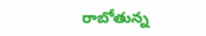రాబోతున్న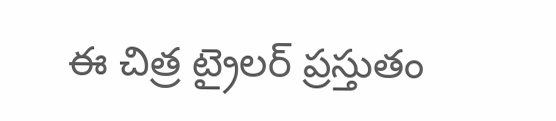ఈ చిత్ర ట్రైలర్ ప్రస్తుతం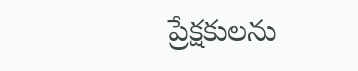ప్రేక్షకులను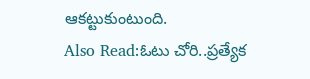ఆకట్టుకుంటుంది.
Also Read:ఓటు చోరి..ప్రత్యేక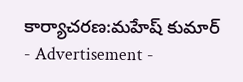కార్యాచరణ:మహేష్ కుమార్
- Advertisement -